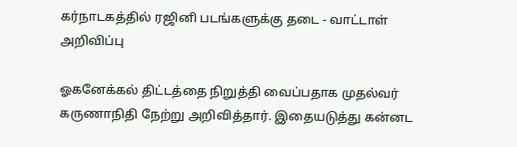கர்நாடகத்தில் ரஜினி படங்களுக்கு தடை - வாட்டாள் அறிவிப்பு

ஓகனேக்கல் திட்டத்தை நிறுத்தி வைப்பதாக முதல்வர் கருணாநிதி நேற்று அறிவித்தார். இதையடுத்து கன்னட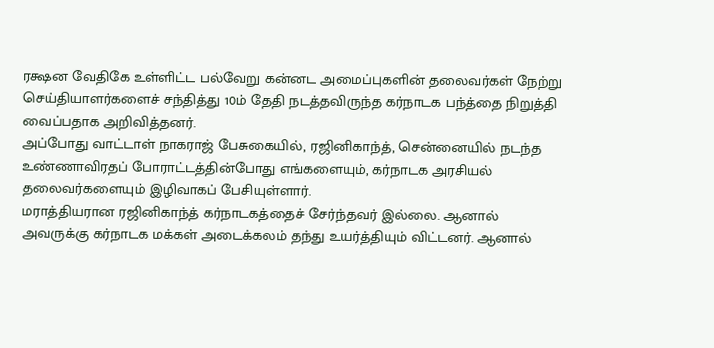ரக்ஷன வேதிகே உள்ளிட்ட பல்வேறு கன்னட அமைப்புகளின் தலைவர்கள் நேற்று செய்தியாளர்களைச் சந்தித்து 10ம் தேதி நடத்தவிருந்த கர்நாடக பந்த்தை நிறுத்தி வைப்பதாக அறிவித்தனர்.
அப்போது வாட்டாள் நாகராஜ் பேசுகையில், ரஜினிகாந்த், சென்னையில் நடந்த உண்ணாவிரதப் போராட்டத்தின்போது எங்களையும், கர்நாடக அரசியல் தலைவர்களையும் இழிவாகப் பேசியுள்ளார்.
மராத்தியரான ரஜினிகாந்த் கர்நாடகத்தைச் சேர்ந்தவர் இல்லை. ஆனால் அவருக்கு கர்நாடக மக்கள் அடைக்கலம் தந்து உயர்த்தியும் விட்டனர். ஆனால்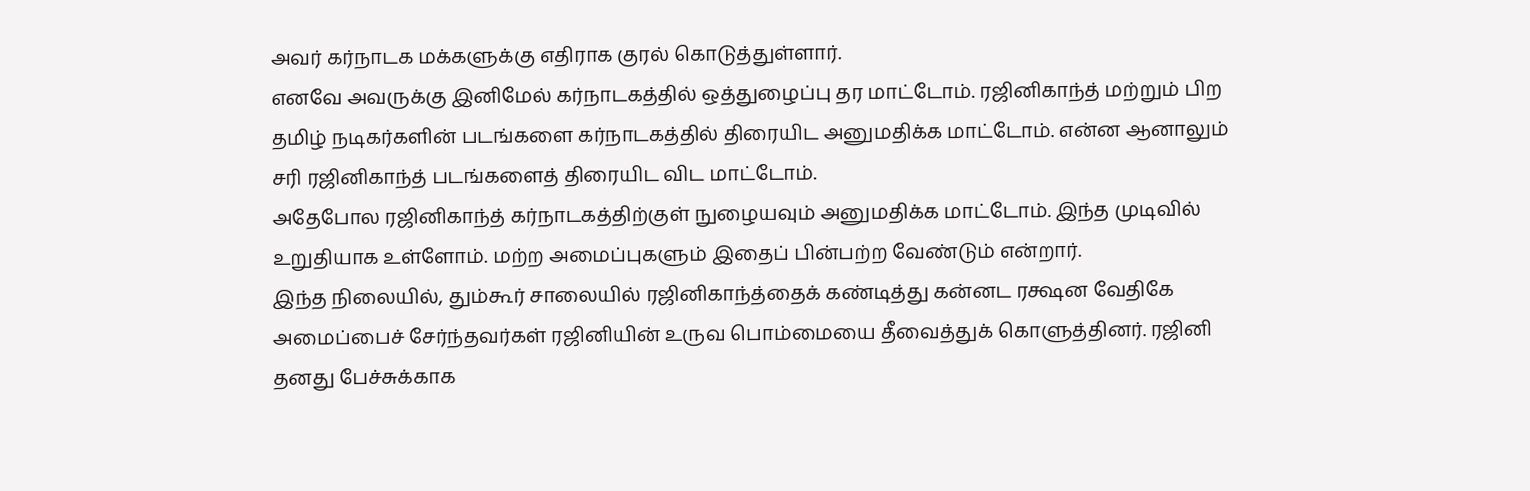அவர் கர்நாடக மக்களுக்கு எதிராக குரல் கொடுத்துள்ளார்.
எனவே அவருக்கு இனிமேல் கர்நாடகத்தில் ஒத்துழைப்பு தர மாட்டோம். ரஜினிகாந்த் மற்றும் பிற தமிழ் நடிகர்களின் படங்களை கர்நாடகத்தில் திரையிட அனுமதிக்க மாட்டோம். என்ன ஆனாலும் சரி ரஜினிகாந்த் படங்களைத் திரையிட விட மாட்டோம்.
அதேபோல ரஜினிகாந்த் கர்நாடகத்திற்குள் நுழையவும் அனுமதிக்க மாட்டோம். இந்த முடிவில் உறுதியாக உள்ளோம். மற்ற அமைப்புகளும் இதைப் பின்பற்ற வேண்டும் என்றார்.
இந்த நிலையில், தும்கூர் சாலையில் ரஜினிகாந்த்தைக் கண்டித்து கன்னட ரக்ஷன வேதிகே அமைப்பைச் சேர்ந்தவர்கள் ரஜினியின் உருவ பொம்மையை தீவைத்துக் கொளுத்தினர். ரஜினி தனது பேச்சுக்காக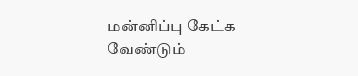மன்னிப்பு கேட்க வேண்டும்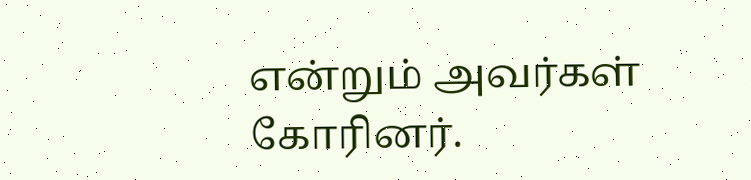என்றும் அவர்கள் கோரினர்.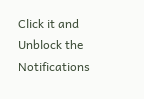Click it and Unblock the Notifications